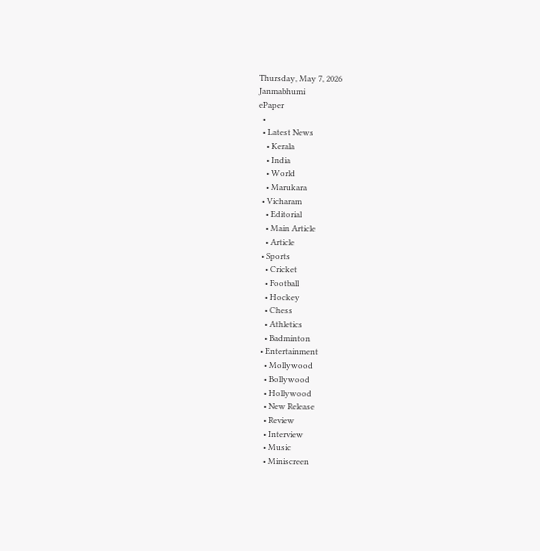Thursday, May 7, 2026
Janmabhumi
ePaper
  •
  • Latest News
    • Kerala
    • India
    • World
    • Marukara
  • Vicharam
    • Editorial
    • Main Article
    • Article
  • Sports
    • Cricket
    • Football
    • Hockey
    • Chess
    • Athletics
    • Badminton
  • Entertainment
    • Mollywood
    • Bollywood
    • Hollywood
    • New Release
    • Review
    • Interview
    • Music
    • Miniscreen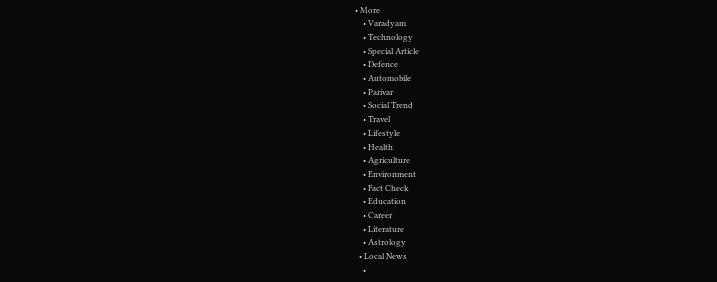• More
    • Varadyam
    • Technology
    • Special Article
    • Defence
    • Automobile
    • Parivar
    • Social Trend
    • Travel
    • Lifestyle
    • Health
    • Agriculture
    • Environment
    • Fact Check
    • Education
    • Career
    • Literature
    • Astrology
  • Local News
    •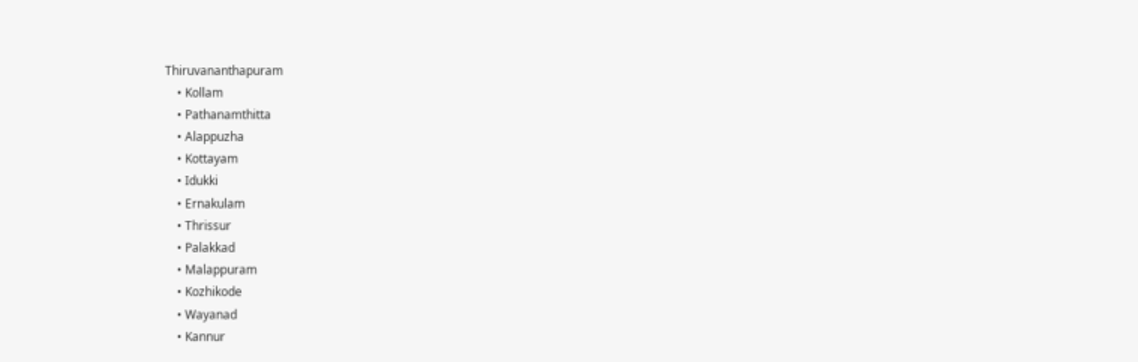Thiruvananthapuram
    • Kollam
    • Pathanamthitta
    • Alappuzha
    • Kottayam
    • Idukki
    • Ernakulam
    • Thrissur
    • Palakkad
    • Malappuram
    • Kozhikode
    • Wayanad
    • Kannur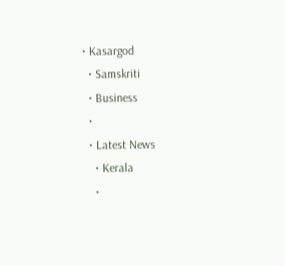• Kasargod
  • Samskriti
  • Business
  •
  • Latest News
    • Kerala
    •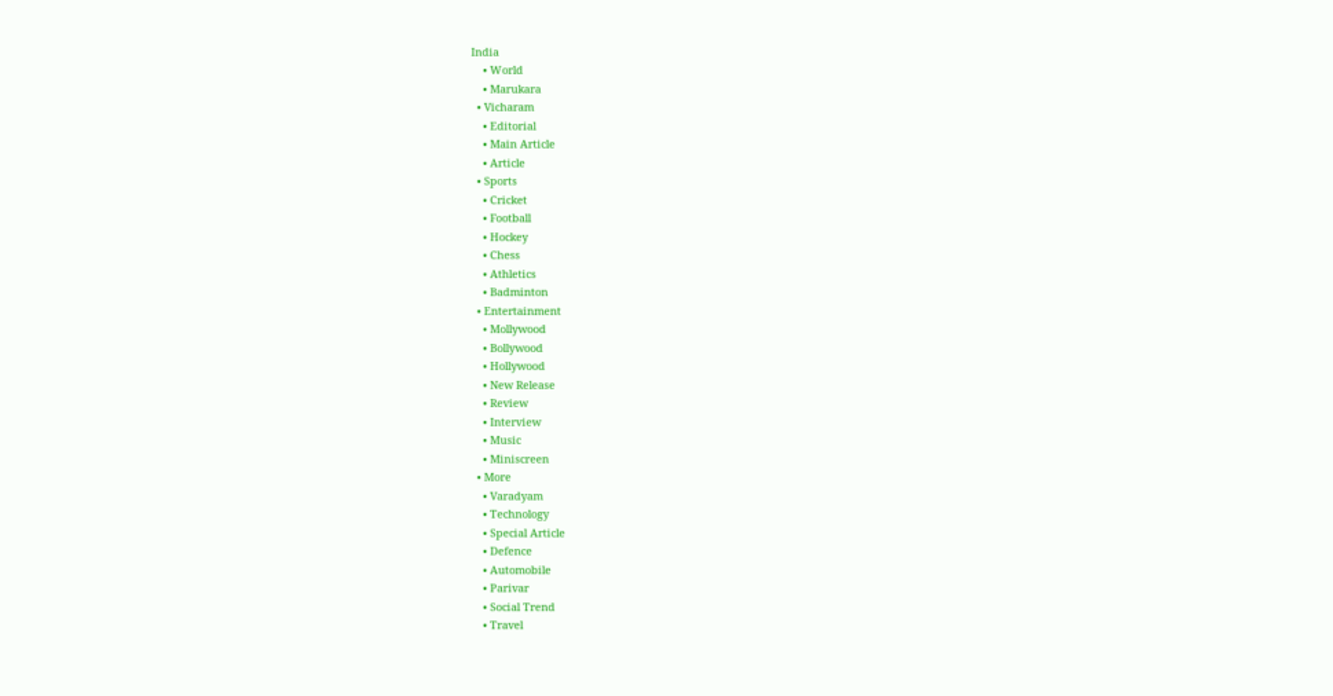India
    • World
    • Marukara
  • Vicharam
    • Editorial
    • Main Article
    • Article
  • Sports
    • Cricket
    • Football
    • Hockey
    • Chess
    • Athletics
    • Badminton
  • Entertainment
    • Mollywood
    • Bollywood
    • Hollywood
    • New Release
    • Review
    • Interview
    • Music
    • Miniscreen
  • More
    • Varadyam
    • Technology
    • Special Article
    • Defence
    • Automobile
    • Parivar
    • Social Trend
    • Travel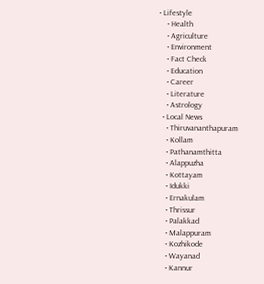• Lifestyle
    • Health
    • Agriculture
    • Environment
    • Fact Check
    • Education
    • Career
    • Literature
    • Astrology
  • Local News
    • Thiruvananthapuram
    • Kollam
    • Pathanamthitta
    • Alappuzha
    • Kottayam
    • Idukki
    • Ernakulam
    • Thrissur
    • Palakkad
    • Malappuram
    • Kozhikode
    • Wayanad
    • Kannur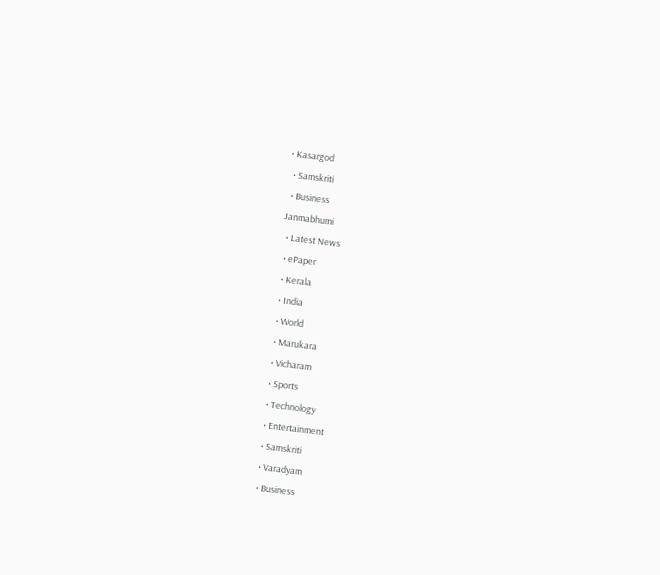• Kasargod
  • Samskriti
  • Business
Janmabhumi
  • Latest News
  • ePaper
  • Kerala
  • India
  • World
  • Marukara
  • Vicharam
  • Sports
  • Technology
  • Entertainment
  • Samskriti
  • Varadyam
  • Business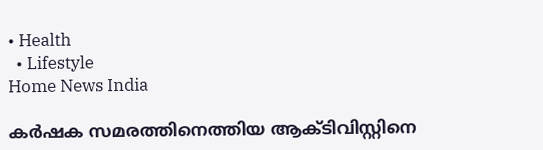• Health
  • Lifestyle
Home News India

കര്‍ഷക സമരത്തിനെത്തിയ ആക്ടിവിസ്റ്റിനെ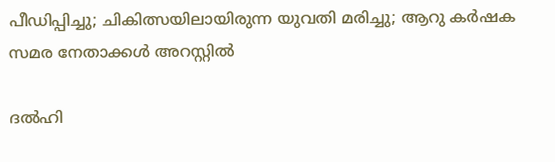പീഡിപ്പിച്ചു; ചികിത്സയിലായിരുന്ന യുവതി മരിച്ചു; ആറു കര്‍ഷക സമര നേതാക്കള്‍ അറസ്റ്റില്‍

ദല്‍ഹി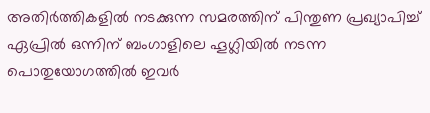അതിര്‍ത്തികളില്‍ നടക്കുന്ന സമരത്തിന് പിന്തുണ പ്രഖ്യാപിച്ച് ഏപ്രില്‍ ഒന്നിന് ബംഗാളിലെ ഹൂഗ്ലിയില്‍ നടന്ന പൊതുയോഗത്തില്‍ ഇവര്‍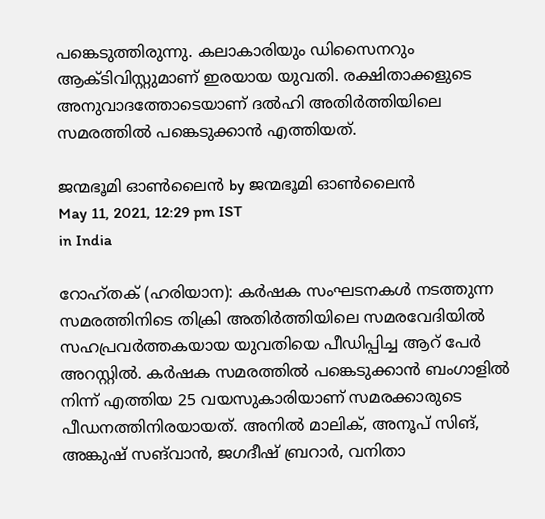പങ്കെടുത്തിരുന്നു. കലാകാരിയും ഡിസൈനറും ആക്ടിവിസ്റ്റുമാണ് ഇരയായ യുവതി. രക്ഷിതാക്കളുടെ അനുവാദത്തോടെയാണ് ദല്‍ഹി അതിര്‍ത്തിയിലെ സമരത്തില്‍ പങ്കെടുക്കാന്‍ എത്തിയത്.

ജന്മഭൂമി ഓണ്‍ലൈന്‍ by ജന്മഭൂമി ഓണ്‍ലൈന്‍
May 11, 2021, 12:29 pm IST
in India

റോഹ്തക് (ഹരിയാന): കര്‍ഷക സംഘടനകള്‍ നടത്തുന്ന സമരത്തിനിടെ തിക്രി അതിര്‍ത്തിയിലെ സമരവേദിയില്‍ സഹപ്രവര്‍ത്തകയായ യുവതിയെ പീഡിപ്പിച്ച ആറ് പേര്‍ അറസ്റ്റില്‍. കര്‍ഷക സമരത്തില്‍ പങ്കെടുക്കാന്‍ ബംഗാളില്‍ നിന്ന് എത്തിയ 25 വയസുകാരിയാണ് സമരക്കാരുടെ പീഡനത്തിനിരയായത്. അനില്‍ മാലിക്, അനൂപ് സിങ്, അങ്കുഷ് സങ്‌വാന്‍, ജഗദീഷ് ബ്രറാര്‍, വനിതാ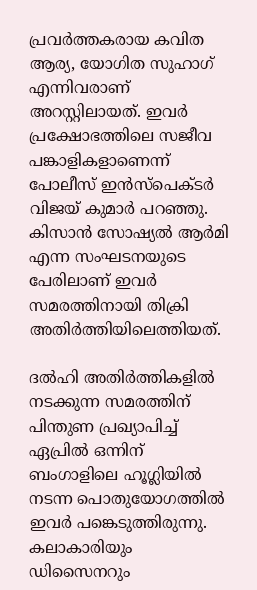പ്രവര്‍ത്തകരായ കവിത ആര്യ, യോഗിത സുഹാഗ്  എന്നിവരാണ് അറസ്റ്റിലായത്. ഇവര്‍ പ്രക്ഷോഭത്തിലെ സജീവ പങ്കാളികളാണെന്ന് പോലീസ് ഇന്‍സ്‌പെക്ടര്‍ വിജയ് കുമാര്‍ പറഞ്ഞു. കിസാന്‍ സോഷ്യല്‍ ആര്‍മി എന്ന സംഘടനയുടെ പേരിലാണ് ഇവര്‍ സമരത്തിനായി തിക്രി അതിര്‍ത്തിയിലെത്തിയത്.

ദല്‍ഹി അതിര്‍ത്തികളില്‍ നടക്കുന്ന സമരത്തിന് പിന്തുണ പ്രഖ്യാപിച്ച് ഏപ്രില്‍ ഒന്നിന് ബംഗാളിലെ ഹൂഗ്ലിയില്‍ നടന്ന പൊതുയോഗത്തില്‍ ഇവര്‍ പങ്കെടുത്തിരുന്നു. കലാകാരിയും ഡിസൈനറും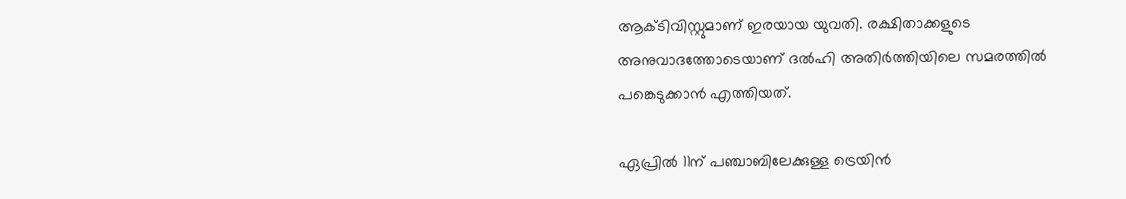ആക്ടിവിസ്റ്റുമാണ് ഇരയായ യുവതി. രക്ഷിതാക്കളുടെ അനുവാദത്തോടെയാണ് ദല്‍ഹി അതിര്‍ത്തിയിലെ സമരത്തില്‍ പങ്കെടുക്കാന്‍ എത്തിയത്.

ഏപ്രില്‍ 11ന് പഞ്ചാബിലേക്കുള്ള ട്രെയിന്‍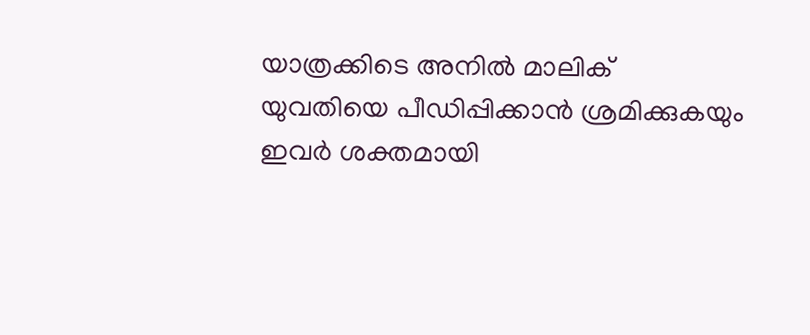യാത്രക്കിടെ അനില്‍ മാലിക് യുവതിയെ പീഡിപ്പിക്കാന്‍ ശ്രമിക്കുകയും ഇവര്‍ ശക്തമായി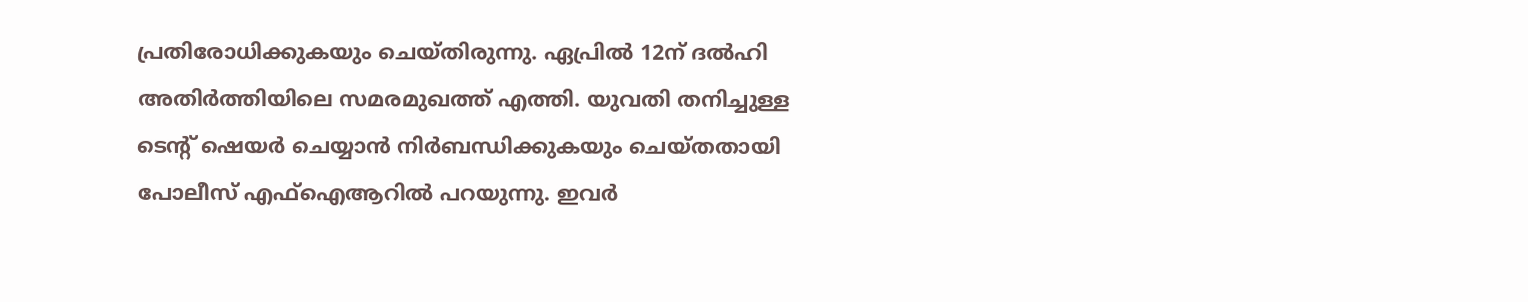പ്രതിരോധിക്കുകയും ചെയ്തിരുന്നു. ഏപ്രില്‍ 12ന് ദല്‍ഹി അതിര്‍ത്തിയിലെ സമരമുഖത്ത് എത്തി. യുവതി തനിച്ചുള്ള ടെന്റ് ഷെയര്‍ ചെയ്യാന്‍ നിര്‍ബന്ധിക്കുകയും ചെയ്തതായി പോലീസ് എഫ്‌ഐആറില്‍ പറയുന്നു. ഇവര്‍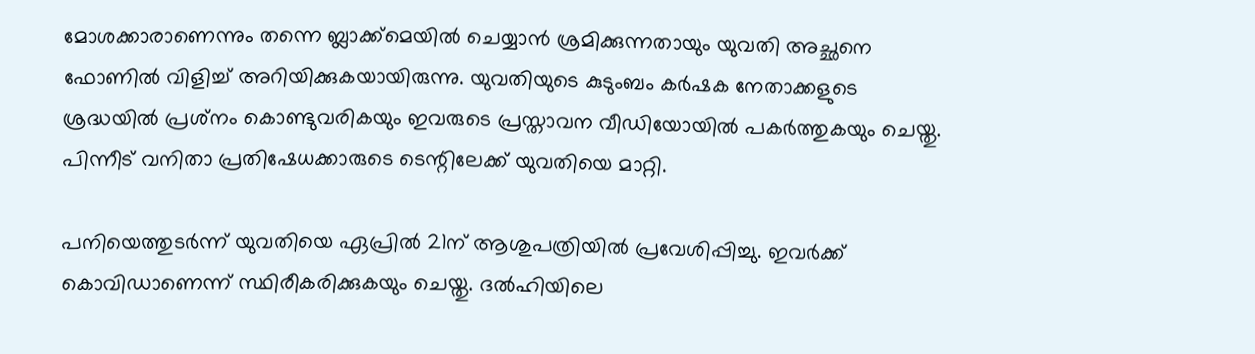മോശക്കാരാണെന്നും തന്നെ ബ്ലാക്ക്‌മെയില്‍ ചെയ്യാന്‍ ശ്രമിക്കുന്നതായും യുവതി അച്ഛനെ ഫോണില്‍ വിളിച്ച് അറിയിക്കുകയായിരുന്നു. യുവതിയുടെ കുടുംബം കര്‍ഷക നേതാക്കളുടെ ശ്രദ്ധയില്‍ പ്രശ്‌നം കൊണ്ടുവരികയും ഇവരുടെ പ്രസ്താവന വീഡിയോയില്‍ പകര്‍ത്തുകയും ചെയ്തു. പിന്നീട് വനിതാ പ്രതിഷേധക്കാരുടെ ടെന്റിലേക്ക് യുവതിയെ മാറ്റി.

പനിയെത്തുടര്‍ന്ന് യുവതിയെ ഏപ്രില്‍ 21ന് ആശുപത്രിയില്‍ പ്രവേശിപ്പിച്ചു. ഇവര്‍ക്ക് കൊവിഡാണെന്ന് സ്ഥിരീകരിക്കുകയും ചെയ്തു. ദല്‍ഹിയിലെ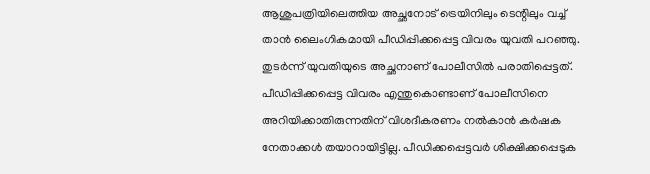ആശുപത്രിയിലെത്തിയ അച്ഛനോട് ട്രെയിനിലും ടെന്റിലും വച്ച് താന്‍ ലൈംഗികമായി പീഡിപ്പിക്കപ്പെട്ട വിവരം യുവതി പറഞ്ഞു. തുടര്‍ന്ന് യുവതിയുടെ അച്ഛനാണ് പോലീസില്‍ പരാതിപ്പെട്ടത്. പീഡിപ്പിക്കപ്പെട്ട വിവരം എന്തുകൊണ്ടാണ് പോലീസിനെ അറിയിക്കാതിരുന്നതിന് വിശദീകരണം നല്‍കാന്‍ കര്‍ഷക നേതാക്കള്‍ തയാറായിട്ടില്ല. പീഡിക്കപ്പെട്ടവര്‍ ശിക്ഷിക്കപ്പെടുക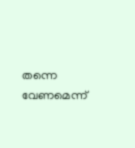തന്നെ വേണമെന്ന്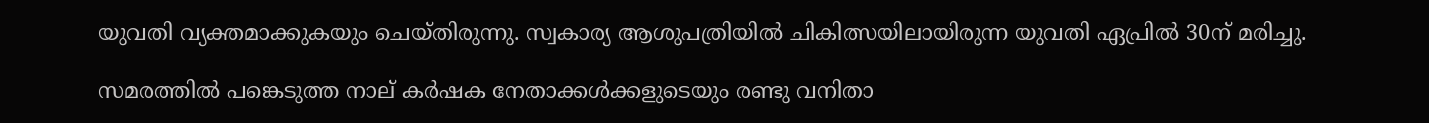യുവതി വ്യക്തമാക്കുകയും ചെയ്തിരുന്നു. സ്വകാര്യ ആശുപത്രിയില്‍ ചികിത്സയിലായിരുന്ന യുവതി ഏപ്രില്‍ 30ന് മരിച്ചു.

സമരത്തില്‍ പങ്കെടുത്ത നാല് കര്‍ഷക നേതാക്കള്‍ക്കളുടെയും രണ്ടു വനിതാ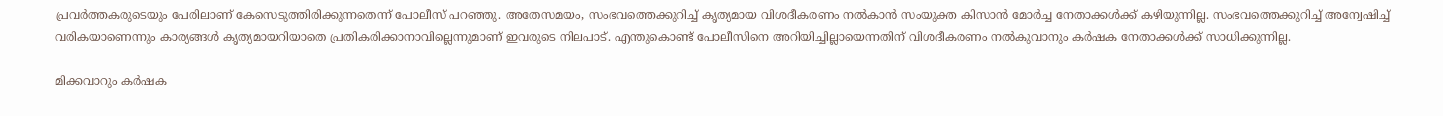പ്രവര്‍ത്തകരുടെയും പേരിലാണ് കേസെടുത്തിരിക്കുന്നതെന്ന് പോലീസ് പറഞ്ഞു. അതേസമയം, സംഭവത്തെക്കുറിച്ച് കൃത്യമായ വിശദീകരണം നല്‍കാന്‍ സംയുക്ത കിസാന്‍ മോര്‍ച്ച നേതാക്കള്‍ക്ക് കഴിയുന്നില്ല. സംഭവത്തെക്കുറിച്ച് അന്വേഷിച്ച് വരികയാണെന്നും കാര്യങ്ങള്‍ കൃത്യമായറിയാതെ പ്രതികരിക്കാനാവില്ലെന്നുമാണ് ഇവരുടെ നിലപാട്. എന്തുകൊണ്ട് പോലീസിനെ അറിയിച്ചില്ലായെന്നതിന് വിശദീകരണം നല്‍കുവാനും കര്‍ഷക നേതാക്കള്‍ക്ക് സാധിക്കുന്നില്ല.

മിക്കവാറും കര്‍ഷക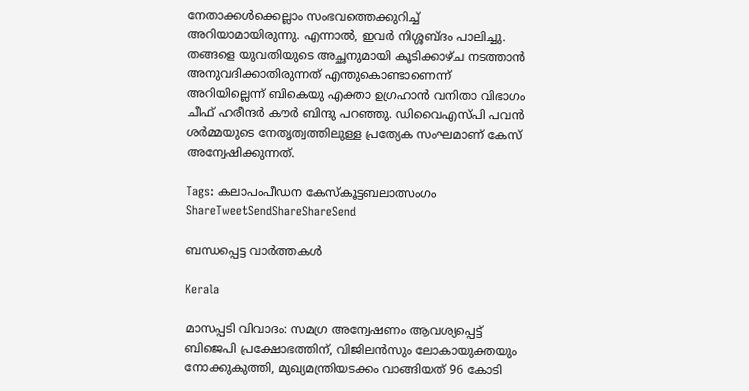നേതാക്കള്‍ക്കെല്ലാം സംഭവത്തെക്കുറിച്ച് അറിയാമായിരുന്നു. എന്നാല്‍, ഇവര്‍ നിശ്ശബ്ദം പാലിച്ചു. തങ്ങളെ യുവതിയുടെ അച്ഛനുമായി കൂടിക്കാഴ്ച നടത്താന്‍ അനുവദിക്കാതിരുന്നത് എന്തുകൊണ്ടാണെന്ന് അറിയില്ലെന്ന് ബികെയു എക്താ ഉഗ്രഹാന്‍ വനിതാ വിഭാഗം ചീഫ് ഹരീന്ദര്‍ കൗര്‍ ബിന്ദു പറഞ്ഞു. ഡിവൈഎസ്പി പവന്‍ ശര്‍മ്മയുടെ നേതൃത്വത്തിലുള്ള പ്രത്യേക സംഘമാണ് കേസ് അന്വേഷിക്കുന്നത്.

Tags: കലാപംപീഡന കേസ്കൂട്ടബലാത്സംഗം
ShareTweetSendShareShareSend

ബന്ധപ്പെട്ട വാര്‍ത്തകള്‍

Kerala

മാസപ്പടി വിവാദം: സമഗ്ര അന്വേഷണം ആവശ്യപ്പെട്ട് ബിജെപി പ്രക്ഷോഭത്തിന്, വിജിലൻസും ലോകായുക്തയും നോക്കുകുത്തി, മുഖ്യമന്ത്രിയടക്കം വാങ്ങിയത് 96 കോടി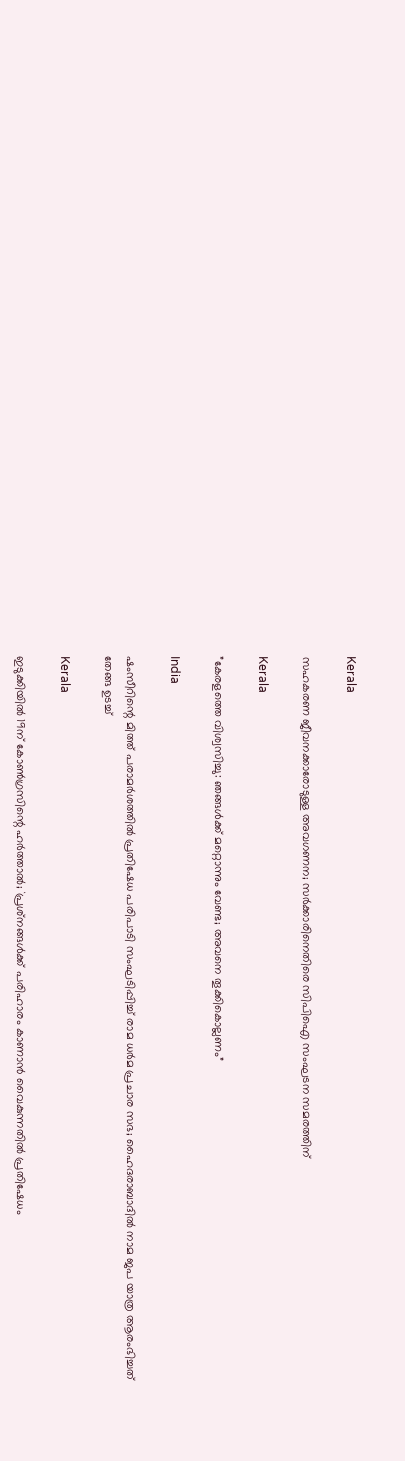Kerala

സഹകരണ ജീവനക്കാരോടുള്ള അവഗണന; സര്‍ക്കാരിനെതിരെ സിപിഐ സംഘടന സമരത്തിന്

Kerala

”കേരളത്തെ വിശ്വസിച്ചു: ഞങ്ങള്‍ക്ക് മറ്റൊന്നും വേണ്ട; അവനെ തൂക്കികൊല്ലണം”

India

ഷംസീറിന്റെ മിത്ത് പരാമര്‍ശത്തില്‍ പ്രതിഷേധ പരിപാടി സംഘടിപ്പിച്ച് രാമ ധര്‍മ പ്രചാര സഭ; ഹൈദരാബാദില്‍ നാമ ജപ യാത്ര ആരംഭിച്ചത് തേങ്ങ ഉടച്ച്

Kerala

ഇടുക്കിയില്‍ 19ന് കോണ്‍ഗ്രസിന്റെ ഹര്‍ത്താല്‍; `പ്രശ്‌നങ്ങള്‍ക്ക് പരിഹാരം കാണാന്‍ വൈകുന്നതില്‍ പ്രതിഷേധം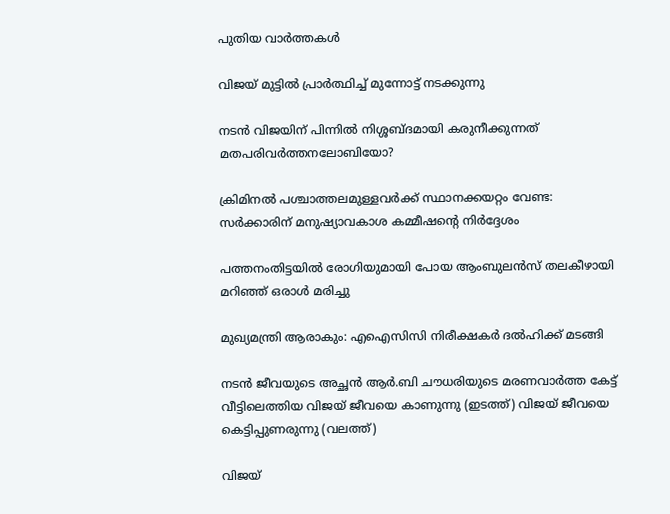പുതിയ വാര്‍ത്തകള്‍

വിജയ് മുട്ടില്‍ പ്രാര്‍ത്ഥിച്ച് മുന്നോട്ട് നടക്കുന്നു

നടന്‍ വിജയിന് പിന്നില്‍ നിശ്ശബ്ദമായി കരുനീക്കുന്നത് മതപരിവര്‍ത്തനലോബിയോ?

ക്രിമിനല്‍ പശ്ചാത്തലമുള്ളവര്‍ക്ക് സ്ഥാനക്കയറ്റം വേണ്ട: സര്‍ക്കാരിന് മനുഷ്യാവകാശ കമ്മീഷന്റെ നിര്‍ദ്ദേശം

പത്തനംതിട്ടയില്‍ രോഗിയുമായി പോയ ആംബുലന്‍സ് തലകീഴായി മറിഞ്ഞ് ഒരാള്‍ മരിച്ചു

മുഖ്യമന്ത്രി ആരാകും: എഐസിസി നിരീക്ഷകര്‍ ദല്‍ഹിക്ക് മടങ്ങി

നടന്‍ ജീവയുടെ അച്ഛന്‍ ആര്‍.ബി ചൗധരിയുടെ മരണവാര്‍ത്ത കേട്ട് വീട്ടിലെത്തിയ വിജയ് ജീവയെ കാണുന്നു (ഇടത്ത്) വിജയ് ജീവയെ കെട്ടിപ്പുണരുന്നു (വലത്ത്)

വിജയ്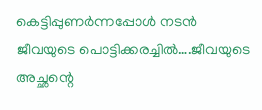കെട്ടിപ്പുണര്‍ന്നപ്പോള്‍ നടന്‍ ജീവയുടെ പൊട്ടിക്കരച്ചില്‍….ജീവയുടെ അച്ഛന്റെ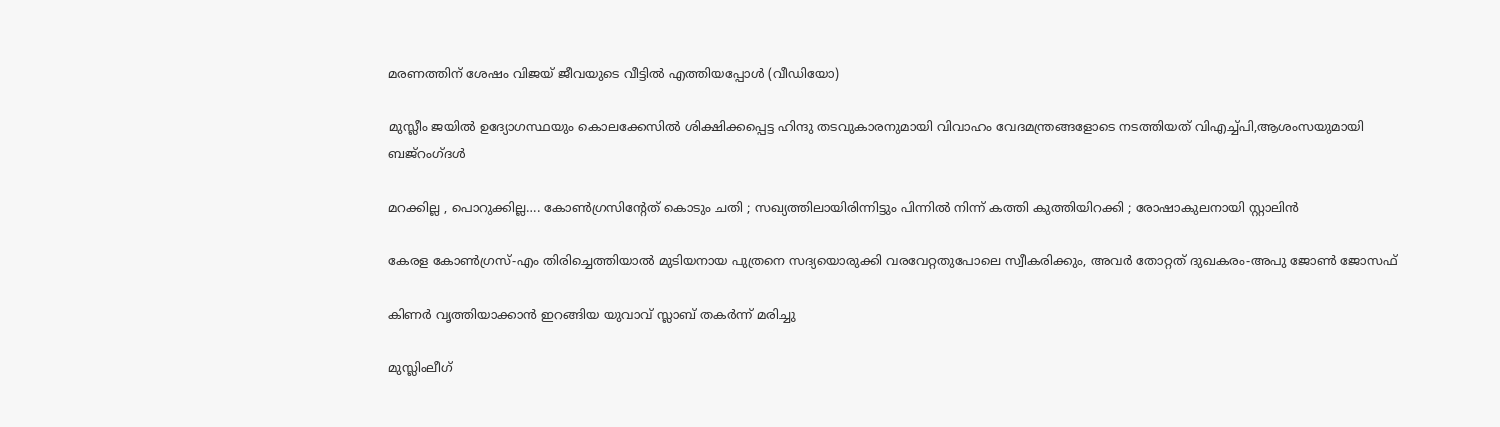മരണത്തിന് ശേഷം വിജയ് ജീവയുടെ വീട്ടില്‍ എത്തിയപ്പോള്‍ (വീഡിയോ)

മുസ്ലീം ജയില്‍ ഉദ്യോഗസ്ഥയും കൊലക്കേസില്‍ ശിക്ഷിക്കപ്പെട്ട ഹിന്ദു തടവുകാരനുമായി വിവാഹം വേദമന്ത്രങ്ങളോടെ നടത്തിയത് വിഎച്ച്പി,ആശംസയുമായി ബജ്‌റംഗ്ദള്‍

മറക്കില്ല , പൊറുക്കില്ല…. കോൺഗ്രസിൻ്റേത് കൊടും ചതി ; സഖ്യത്തിലായിരിന്നിട്ടും പിന്നിൽ നിന്ന് കത്തി കുത്തിയിറക്കി ; രോഷാകുലനായി സ്റ്റാലിൻ

കേരള കോണ്‍ഗ്രസ്-എം തിരിച്ചെത്തിയാല്‍ മുടിയനായ പുത്രനെ സദ്യയൊരുക്കി വരവേറ്റതുപോലെ സ്വീകരിക്കും, അവര്‍ തോറ്റത് ദുഖകരം-അപു ജോണ്‍ ജോസഫ്

കിണര്‍ വൃത്തിയാക്കാന്‍ ഇറങ്ങിയ യുവാവ് സ്ലാബ് തകര്‍ന്ന് മരിച്ചു

മുസ്ലിംലീഗ്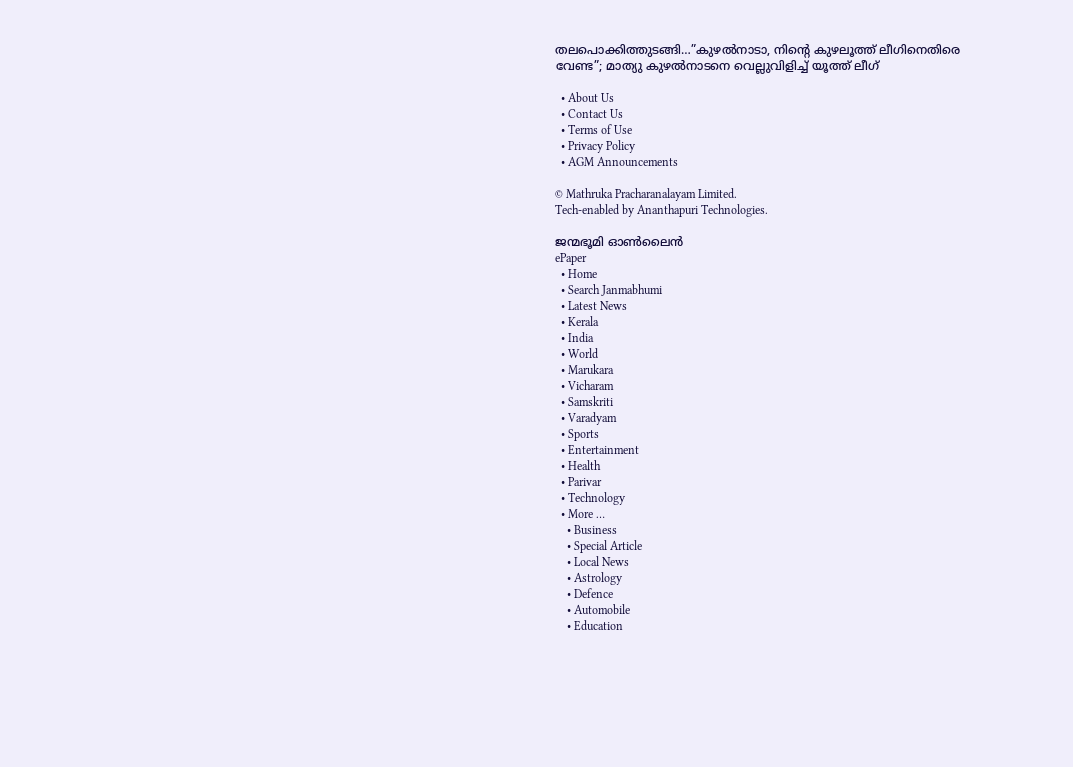തലപൊക്കിത്തുടങ്ങി…”കുഴൽനാടാ, നിന്റെ കുഴലൂത്ത് ലീഗിനെതിരെ വേണ്ട”; മാത്യു കുഴൽനാടനെ വെല്ലുവിളിച്ച് യൂത്ത് ലീഗ്

  • About Us
  • Contact Us
  • Terms of Use
  • Privacy Policy
  • AGM Announcements

© Mathruka Pracharanalayam Limited.
Tech-enabled by Ananthapuri Technologies.

ജന്മഭൂമി ഓണ്‍ലൈന്‍
ePaper
  • Home
  • Search Janmabhumi
  • Latest News
  • Kerala
  • India
  • World
  • Marukara
  • Vicharam
  • Samskriti
  • Varadyam
  • Sports
  • Entertainment
  • Health
  • Parivar
  • Technology
  • More …
    • Business
    • Special Article
    • Local News
    • Astrology
    • Defence
    • Automobile
    • Education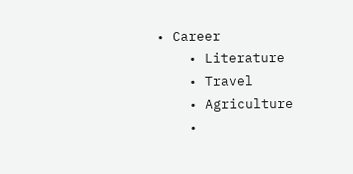• Career
    • Literature
    • Travel
    • Agriculture
    •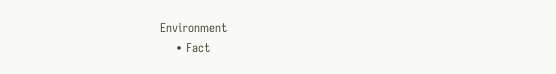Environment
    • Fact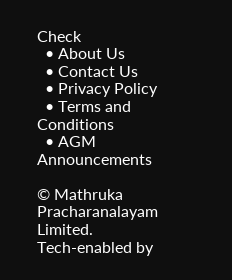Check
  • About Us
  • Contact Us
  • Privacy Policy
  • Terms and Conditions
  • AGM Announcements

© Mathruka Pracharanalayam Limited.
Tech-enabled by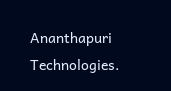Ananthapuri Technologies.